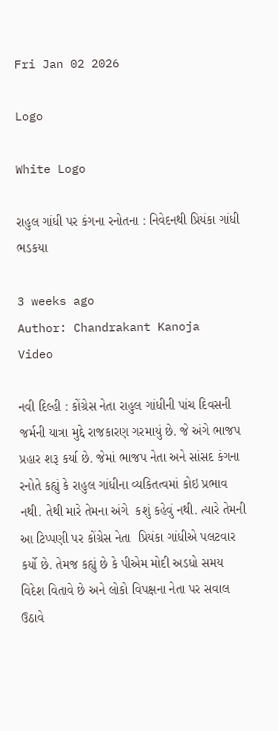Fri Jan 02 2026

Logo

White Logo

રાહુલ ગાંધી પર કંગના રનોતના : નિવેદનથી પ્રિયંકા ગાંધી ભડકયા

3 weeks ago
Author: Chandrakant Kanoja
Video

નવી દિલ્હી : કોંગ્રેસ નેતા રાહુલ ગાંધીની પાંચ દિવસની જર્મની યાત્રા મુદ્દે રાજકારણ ગરમાયું છે. જે અંગે ભાજપ પ્રહાર શરૂ કર્યા છે. જેમાં ભાજપ નેતા અને સાંસદ કંગના રનોતે કહ્યું કે રાહુલ ગાંધીના વ્યકિતત્વમાં કોઇ પ્રભાવ નથી. તેથી મારે તેમના અંગે  કશું કહેવું નથી. ત્યારે તેમની આ ટિપ્પણી પર કોંગ્રેસ નેતા  પ્રિયંકા ગાંધીએ પલટવાર કર્યો છે. તેમજ કહ્યું છે કે પીએમ મોદી અડધો સમય વિદેશ વિતાવે છે અને લોકો વિપક્ષના નેતા પર સવાલ ઉઠાવે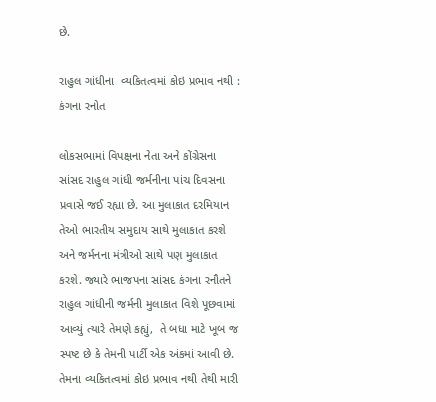છે.

રાહુલ ગાંધીના  વ્યકિતત્વમાં કોઇ પ્રભાવ નથી : કંગના રનોત

લોકસભામાં વિપક્ષના નેતા અને કોંગ્રેસના સાંસદ રાહુલ ગાંધી જર્મનીના પાંચ દિવસના પ્રવાસે જઈ રહ્યા છે. આ મુલાકાત દરમિયાન તેઓ ભારતીય સમુદાય સાથે મુલાકાત કરશે અને જર્મનના મંત્રીઓ સાથે પણ મુલાકાત કરશે. જ્યારે ભાજપના સાંસદ કંગના રનૌતને રાહુલ ગાંધીની જર્મની મુલાકાત વિશે પૂછવામાં આવ્યું ત્યારે તેમણે કહ્યું,  તે બધા માટે ખૂબ જ સ્પષ્ટ છે કે તેમની પાર્ટી એક અંકમાં આવી છે. તેમના વ્યકિતત્વમાં કોઇ પ્રભાવ નથી તેથી મારી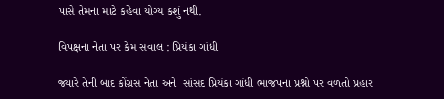પાસે તેમના માટે કહેવા યોગ્ય કશું નથી.

વિપક્ષના નેતા પર કેમ સવાલ : પ્રિયંકા ગાંધી

જ્યારે તેની બાદ કોંગ્રસ નેતા અને  સાંસદ પ્રિયંકા ગાંધી ભાજપના પ્રશ્નો પર વળતો પ્રહાર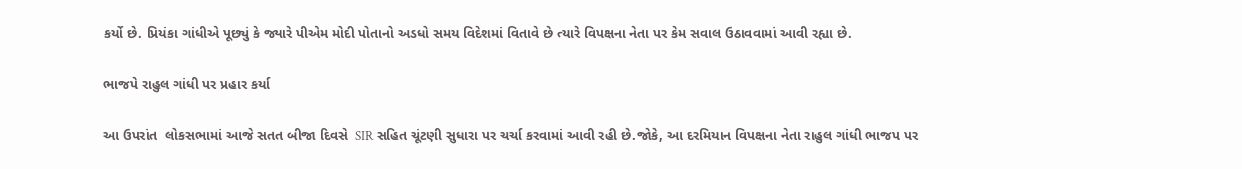કર્યો છે. પ્રિયંકા ગાંધીએ પૂછ્યું કે જ્યારે પીએમ મોદી પોતાનો અડધો સમય વિદેશમાં વિતાવે છે ત્યારે વિપક્ષના નેતા પર કેમ સવાલ ઉઠાવવામાં આવી રહ્યા છે.

ભાજપે રાહુલ ગાંધી પર પ્રહાર કર્યા

આ ઉપરાંત  લોકસભામાં આજે સતત બીજા દિવસે  SIR સહિત ચૂંટણી સુધારા પર ચર્ચા કરવામાં આવી રહી છે.જોકે, આ દરમિયાન વિપક્ષના નેતા રાહુલ ગાંધી ભાજપ પર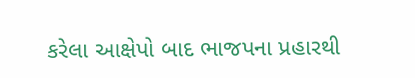કરેલા આક્ષેપો બાદ ભાજપના પ્રહારથી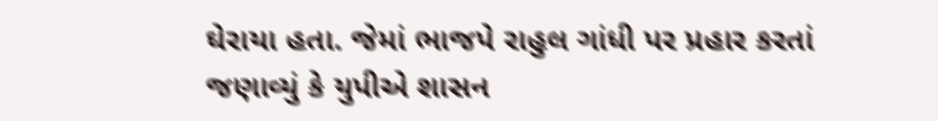ઘેરાયા હતા. જેમાં ભાજપે રાહુલ ગાંધી પર પ્રહાર કરતાં જણાવ્યું કે યુપીએ શાસન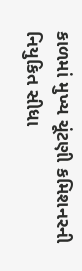કાળમાં મુખ્ય ચૂંટણી કમિશનરની નિયુકિત સીધા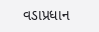વડાપ્રધાન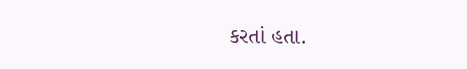કરતાં હતા.